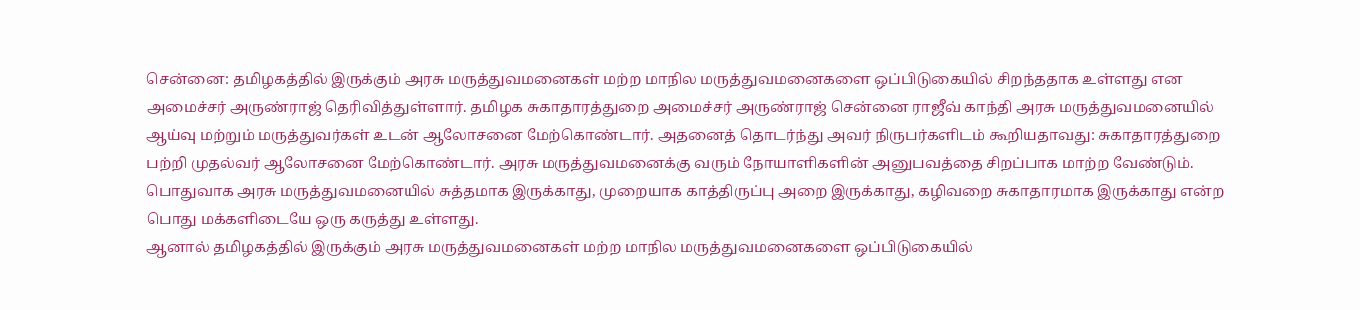சென்னை: தமிழகத்தில் இருக்கும் அரசு மருத்துவமனைகள் மற்ற மாநில மருத்துவமனைகளை ஒப்பிடுகையில் சிறந்ததாக உள்ளது என அமைச்சர் அருண்ராஜ் தெரிவித்துள்ளார். தமிழக சுகாதாரத்துறை அமைச்சர் அருண்ராஜ் சென்னை ராஜீவ் காந்தி அரசு மருத்துவமனையில் ஆய்வு மற்றும் மருத்துவர்கள் உடன் ஆலோசனை மேற்கொண்டார். அதனைத் தொடர்ந்து அவர் நிருபர்களிடம் கூறியதாவது: சுகாதாரத்துறை பற்றி முதல்வர் ஆலோசனை மேற்கொண்டார். அரசு மருத்துவமனைக்கு வரும் நோயாளிகளின் அனுபவத்தை சிறப்பாக மாற்ற வேண்டும். பொதுவாக அரசு மருத்துவமனையில் சுத்தமாக இருக்காது, முறையாக காத்திருப்பு அறை இருக்காது, கழிவறை சுகாதாரமாக இருக்காது என்ற பொது மக்களிடையே ஒரு கருத்து உள்ளது.
ஆனால் தமிழகத்தில் இருக்கும் அரசு மருத்துவமனைகள் மற்ற மாநில மருத்துவமனைகளை ஒப்பிடுகையில்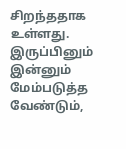சிறந்ததாக உள்ளது. இருப்பினும் இன்னும் மேம்படுத்த வேண்டும்,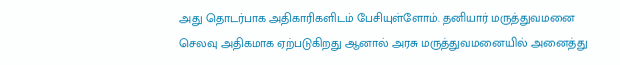அது தொடர்பாக அதிகாரிகளிடம் பேசியுள்ளோம். தனியார் மருத்துவமனை செலவு அதிகமாக ஏற்படுகிறது ஆனால் அரசு மருத்துவமனையில் அனைத்து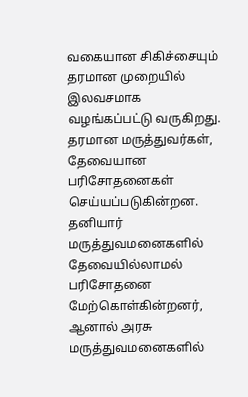வகையான சிகிச்சையும் தரமான முறையில் இலவசமாக வழங்கப்பட்டு வருகிறது. தரமான மருத்துவர்கள், தேவையான பரிசோதனைகள் செய்யப்படுகின்றன. தனியார் மருத்துவமனைகளில் தேவையில்லாமல் பரிசோதனை மேற்கொள்கின்றனர், ஆனால் அரசு மருத்துவமனைகளில்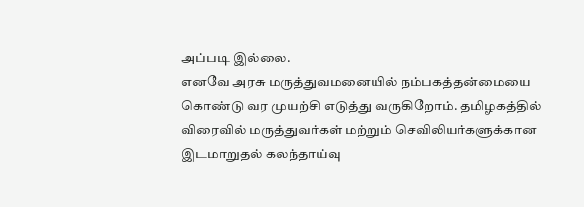அப்படி இல்லை.
எனவே அரசு மருத்துவமனையில் நம்பகத்தன்மையை கொண்டு வர முயற்சி எடுத்து வருகிறோம். தமிழகத்தில் விரைவில் மருத்துவர்கள் மற்றும் செவிலியர்களுக்கான இடமாறுதல் கலந்தாய்வு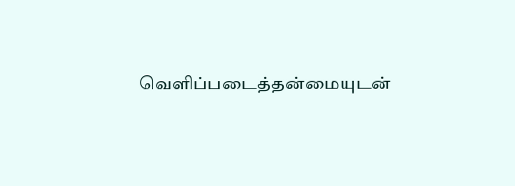வெளிப்படைத்தன்மையுடன்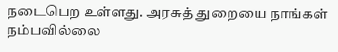நடைபெற உள்ளது. அரசுத் துறையை நாங்கள் நம்பவில்லை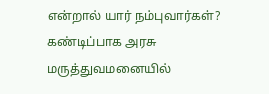என்றால் யார் நம்புவார்கள்? கண்டிப்பாக அரசு மருத்துவமனையில்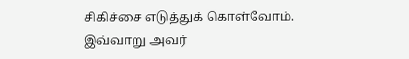சிகிச்சை எடுத்துக் கொள்வோம். இவ்வாறு அவர்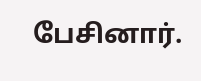பேசினார்.